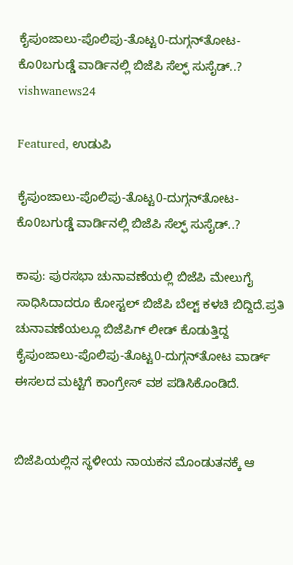ಕೈಪುಂಜಾಲು-ಪೊಲಿಪು-ತೊಟ್ಟ0-ದುಗ್ಗನ್‌ತೋಟ-ಕೊ0ಬಗುಡ್ಡೆ ವಾರ್ಡಿನಲ್ಲಿ ಬಿಜೆಪಿ ಸೆಲ್ಫ್ ಸುಸೈಡ್..? vishwanews24

Featured, ಉಡುಪಿ

ಕೈಪುಂಜಾಲು-ಪೊಲಿಪು-ತೊಟ್ಟ0-ದುಗ್ಗನ್‌ತೋಟ-ಕೊ0ಬಗುಡ್ಡೆ ವಾರ್ಡಿನಲ್ಲಿ ಬಿಜೆಪಿ ಸೆಲ್ಫ್ ಸುಸೈಡ್..?

ಕಾಪು: ಪುರಸಭಾ ಚುನಾವಣೆಯಲ್ಲಿ ಬಿಜೆಪಿ ಮೇಲುಗೈ ಸಾಧಿಸಿದಾದರೂ ಕೋಸ್ಟಲ್ ಬಿಜೆಪಿ ಬೆಲ್ಟ್ ಕಳಚಿ ಬಿದ್ದಿದೆ.ಪ್ರತಿ ಚುನಾವಣೆಯಲ್ಲೂ ಬಿಜೆಪಿಗ್ ಲೀಡ್ ಕೊಡುತ್ತಿದ್ದ ಕೈಪುಂಜಾಲು-ಪೊಲಿಪು-ತೊಟ್ಟ0-ದುಗ್ಗನ್‌ತೋಟ ವಾರ್ಡ್ ಈಸಲದ ಮಟ್ಟಿಗೆ ಕಾಂಗ್ರೇಸ್ ವಶ ಪಡಿಸಿಕೊಂಡಿದೆ.


ಬಿಜೆಪಿಯಲ್ಲಿನ ಸ್ಥಳೀಯ ನಾಯಕನ ಮೊಂಡುತನಕ್ಕೆ ಆ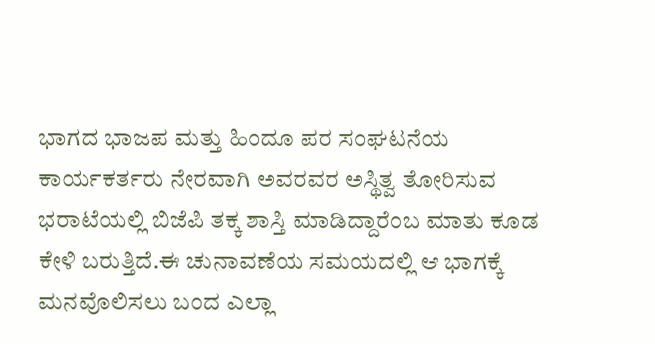ಭಾಗದ ಭಾಜಪ ಮತ್ತು ಹಿಂದೂ ಪರ ಸಂಘಟನೆಯ ಕಾರ್ಯಕರ್ತರು ನೇರವಾಗಿ ಅವರವರ ಅಸ್ಥಿತ್ವ ತೋರಿಸುವ ಭರಾಟೆಯಲ್ಲಿ ಬಿಜೆಪಿ ತಕ್ಕ ಶಾಸ್ತಿ ಮಾಡಿದ್ದಾರೆಂಬ ಮಾತು ಕೂಡ ಕೇಳಿ ಬರುತ್ತಿದೆ.ಈ ಚುನಾವಣೆಯ ಸಮಯದಲ್ಲಿ ಆ ಭಾಗಕ್ಕೆ ಮನವೊಲಿಸಲು ಬಂದ ಎಲ್ಲಾ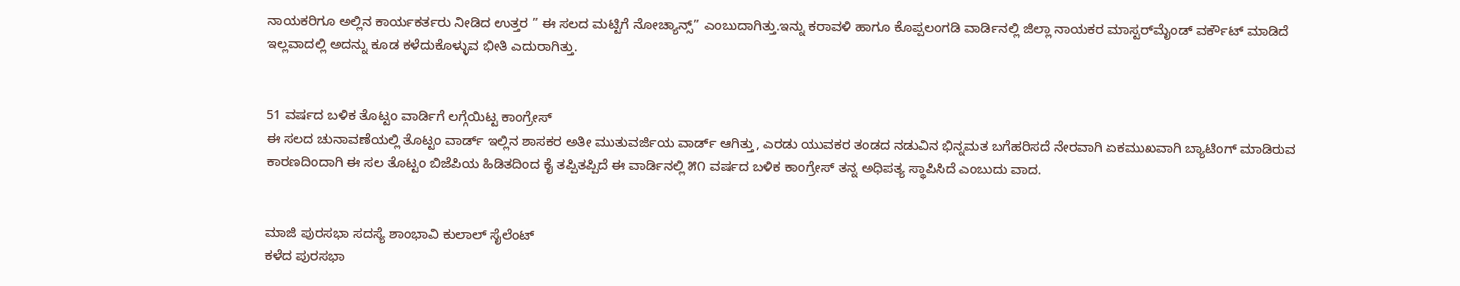ನಾಯಕರಿಗೂ ಅಲ್ಲಿನ ಕಾರ್ಯಕರ್ತರು ನೀಡಿದ ಉತ್ತರ ” ಈ ಸಲದ ಮಟ್ಟಿಗೆ ನೋಚ್ಯಾನ್ಸ್” ಎಂಬುದಾಗಿತ್ತು.ಇನ್ನು ಕರಾವಳಿ ಹಾಗೂ ಕೊಪ್ಪಲಂಗಡಿ ವಾರ್ಡಿನಲ್ಲಿ ಜಿಲ್ಲಾ ನಾಯಕರ ಮಾಸ್ಟರ್‌ಮೈಂಡ್ ವರ್ಕೌಟ್ ಮಾಡಿದೆ ಇಲ್ಲವಾದಲ್ಲಿ ಅದನ್ನು ಕೂಡ ಕಳೆದುಕೊಳ್ಳುವ ಭೀತಿ ಎದುರಾಗಿತ್ತು.


51 ವರ್ಷದ ಬಳಿಕ ತೊಟ್ಟಂ ವಾರ್ಡಿಗೆ ಲಗ್ಗೆಯಿಟ್ಟ ಕಾಂಗ್ರೇಸ್
ಈ ಸಲದ ಚುನಾವಣೆಯಲ್ಲಿ ತೊಟ್ಟಂ ವಾರ್ಡ್ ಇಲ್ಲಿನ ಶಾಸಕರ ಅತೀ ಮುತುವರ್ಜಿಯ ವಾರ್ಡ್ ಆಗಿತ್ತು, ಎರಡು ಯುವಕರ ತಂಡದ ನಡುವಿನ ಭಿನ್ನಮತ ಬಗೆಹರಿಸದೆ ನೇರವಾಗಿ ಏಕಮುಖವಾಗಿ ಬ್ಯಾಟಿಂಗ್ ಮಾಡಿರುವ ಕಾರಣದಿಂದಾಗಿ ಈ ಸಲ ತೊಟ್ಟಂ ಬಿಜೆಪಿಯ ಹಿಡಿತದಿಂದ ಕೈ ತಪ್ಪಿತಪ್ಪಿದೆ ಈ ವಾರ್ಡಿನಲ್ಲಿ ೫೧ ವರ್ಷದ ಬಳಿಕ ಕಾಂಗ್ರೇಸ್ ತನ್ನ ಅಧಿಪತ್ಯ ಸ್ಥಾಪಿಸಿದೆ ಎಂಬುದು ವಾದ.


ಮಾಜಿ ಪುರಸಭಾ ಸದಸ್ಯೆ ಶಾಂಭಾವಿ ಕುಲಾಲ್ ಸೈಲೆಂಟ್
ಕಳೆದ ಪುರಸಭಾ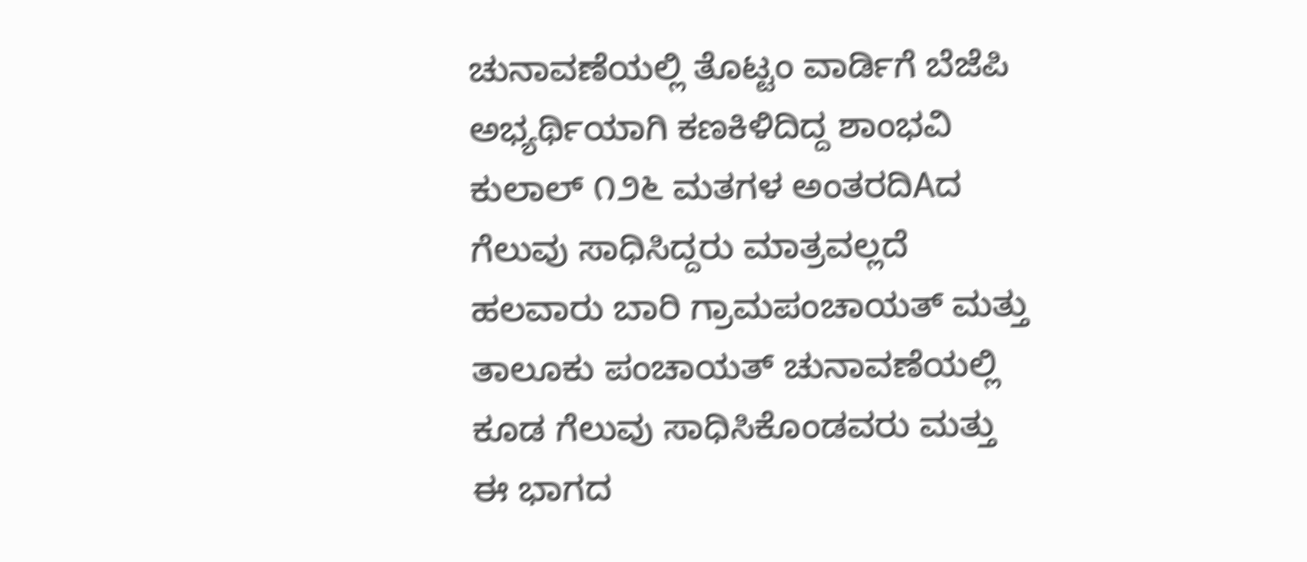ಚುನಾವಣೆಯಲ್ಲಿ ತೊಟ್ಟಂ ವಾರ್ಡಿಗೆ ಬೆಜೆಪಿ ಅಭ್ಯರ್ಥಿಯಾಗಿ ಕಣಕಿಳಿದಿದ್ದ ಶಾಂಭವಿ ಕುಲಾಲ್ ೧೨೬ ಮತಗಳ ಅಂತರದಿAದ ಗೆಲುವು ಸಾಧಿಸಿದ್ದರು ಮಾತ್ರವಲ್ಲದೆ ಹಲವಾರು ಬಾರಿ ಗ್ರಾಮಪಂಚಾಯತ್ ಮತ್ತು ತಾಲೂಕು ಪಂಚಾಯತ್ ಚುನಾವಣೆಯಲ್ಲಿ ಕೂಡ ಗೆಲುವು ಸಾಧಿಸಿಕೊಂಡವರು ಮತ್ತು ಈ ಭಾಗದ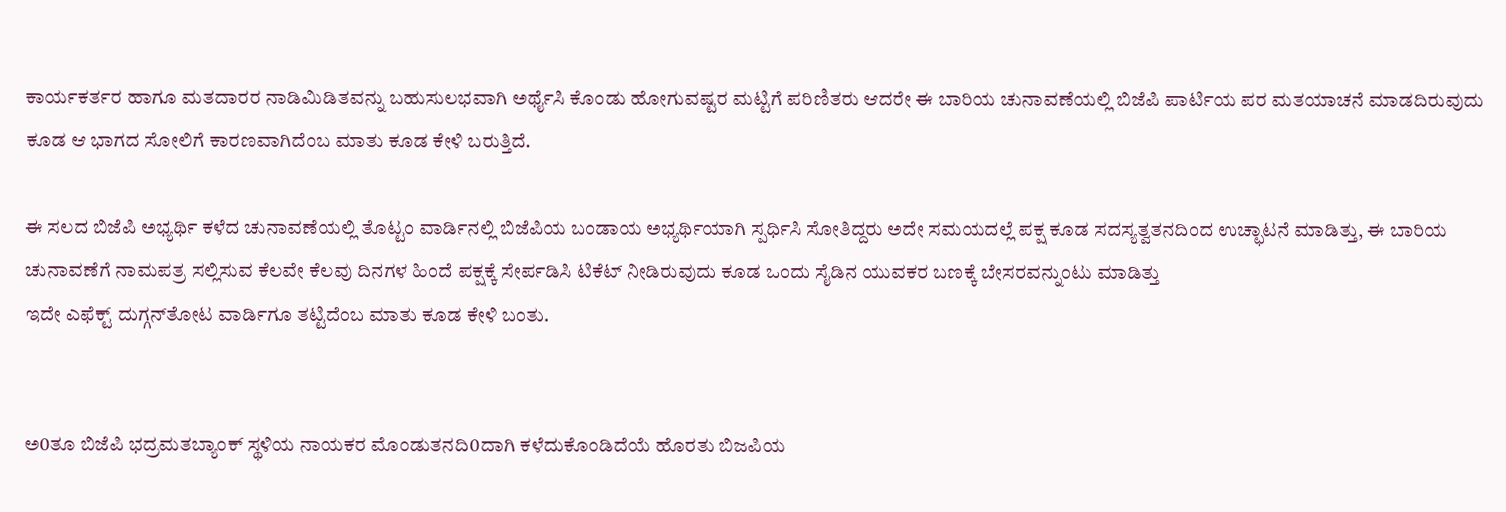ಕಾರ್ಯಕರ್ತರ ಹಾಗೂ ಮತದಾರರ ನಾಡಿಮಿಡಿತವನ್ನು ಬಹುಸುಲಭವಾಗಿ ಅರ್ಥೈಸಿ ಕೊಂಡು ಹೋಗುವಷ್ಟರ ಮಟ್ಟಿಗೆ ಪರಿಣಿತರು ಆದರೇ ಈ ಬಾರಿಯ ಚುನಾವಣೆಯಲ್ಲಿ ಬಿಜೆಪಿ ಪಾರ್ಟಿಯ ಪರ ಮತಯಾಚನೆ ಮಾಡದಿರುವುದು ಕೂಡ ಆ ಭಾಗದ ಸೋಲಿಗೆ ಕಾರಣವಾಗಿದೆಂಬ ಮಾತು ಕೂಡ ಕೇಳಿ ಬರುತ್ತಿದೆ.

ಈ ಸಲದ ಬಿಜೆಪಿ ಅಭ್ಯರ್ಥಿ ಕಳೆದ ಚುನಾವಣೆಯಲ್ಲಿ ತೊಟ್ಟಂ ವಾರ್ಡಿನಲ್ಲಿ ಬಿಜೆಪಿಯ ಬಂಡಾಯ ಅಭ್ಯರ್ಥಿಯಾಗಿ ಸ್ಪರ್ಧಿಸಿ ಸೋತಿದ್ದರು ಅದೇ ಸಮಯದಲ್ಲೆ ಪಕ್ಷ ಕೂಡ ಸದಸ್ಯತ್ವತನದಿಂದ ಉಚ್ಛಾಟನೆ ಮಾಡಿತ್ತು, ಈ ಬಾರಿಯ ಚುನಾವಣೆಗೆ ನಾಮಪತ್ರ ಸಲ್ಲಿಸುವ ಕೆಲವೇ ಕೆಲವು ದಿನಗಳ ಹಿಂದೆ ಪಕ್ಷಕ್ಕೆ ಸೇರ್ಪಡಿಸಿ ಟಿಕೆಟ್ ನೀಡಿರುವುದು ಕೂಡ ಒಂದು ಸೈಡಿನ ಯುವಕರ ಬಣಕ್ಕೆ ಬೇಸರವನ್ನುಂಟು ಮಾಡಿತ್ತು
ಇದೇ ಎಫೆಕ್ಟ್ ದುಗ್ಗನ್‌ತೋಟ ವಾರ್ಡಿಗೂ ತಟ್ಟಿದೆಂಬ ಮಾತು ಕೂಡ ಕೇಳಿ ಬಂತು.


ಅ0ತೂ ಬಿಜೆಪಿ ಭದ್ರಮತಬ್ಯಾಂಕ್ ಸ್ಥಳಿಯ ನಾಯಕರ ಮೊಂಡುತನದಿ0ದಾಗಿ ಕಳೆದುಕೊಂಡಿದೆಯೆ ಹೊರತು ಬಿಜಪಿಯ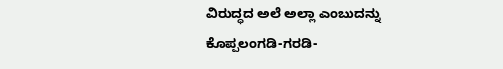ವಿರುದ್ಧದ ಅಲೆ ಅಲ್ಲಾ ಎಂಬುದನ್ನು ಕೊಪ್ಪಲಂಗಡಿ-ಗರಡಿ-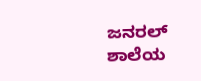ಜನರಲ್ ಶಾಲೆಯ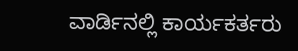ವಾರ್ಡಿನಲ್ಲಿ ಕಾರ್ಯಕರ್ತರು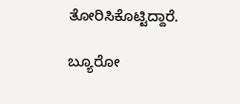ತೋರಿಸಿಕೊಟ್ಟಿದ್ದಾರೆ.

ಬ್ಯೂರೋ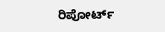ರಿಪೋರ್ಟ್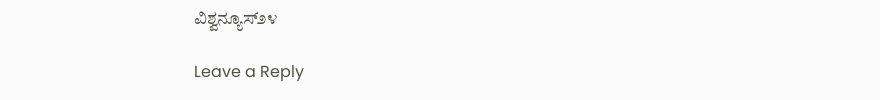ವಿಶ್ವನ್ಯೂಸ್೨೪

Leave a Reply